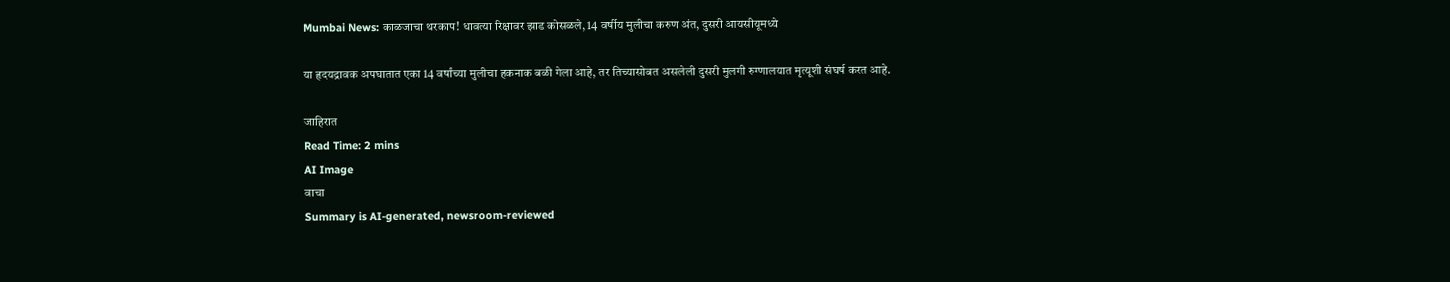Mumbai News: काळजाचा थरकाप! धावत्या रिक्षावर झाड कोसळले, 14 वर्षीय मुलीचा करुण अंत, दुसरी आयसीयूमध्ये

या हृदयद्रावक अपघातात एका 14 वर्षांच्या मुलीचा हकनाक बळी गेला आहे, तर तिच्यासोबत असलेली दुसरी मुलगी रुग्णालयात मृत्यूशी संघर्ष करत आहे.

जाहिरात
Read Time: 2 mins
AI Image
वाचा
Summary is AI-generated, newsroom-reviewed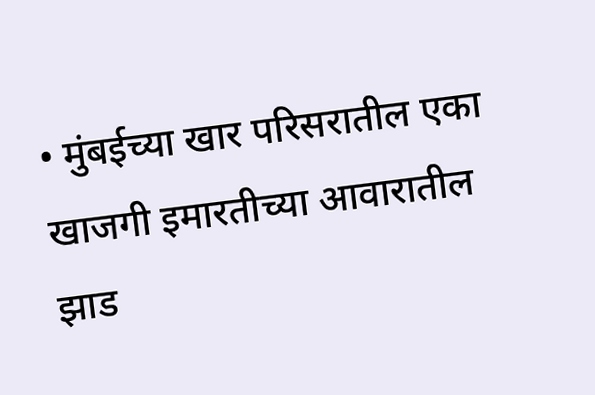• मुंबईच्या खार परिसरातील एका खाजगी इमारतीच्या आवारातील झाड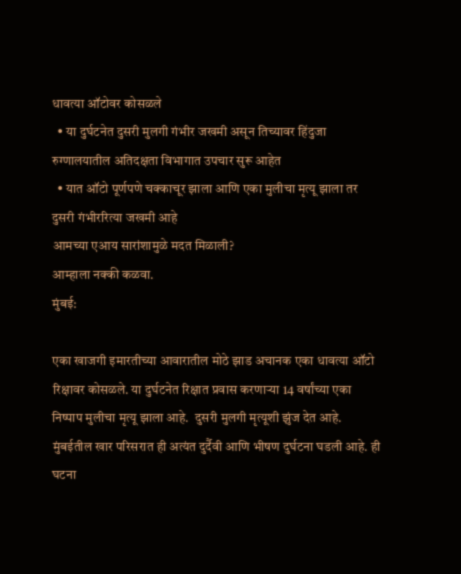धावत्या ऑटोवर कोसळले
  • या दुर्घटनेत दुसरी मुलगी गंभीर जखमी असून तिच्यावर हिंदुजा रुग्णालयातील अतिदक्षता विभागात उपचार सुरू आहेत
  • यात ऑटो पूर्णपणे चक्काचूर झाला आणि एका मुलीचा मृत्यू झाला तर दुसरी गंभीररित्या जखमी आहे
आमच्या एआय सारांशामुळे मदत मिळाली?
आम्हाला नक्की कळवा.
मुंबई:

एका खाजगी इमारतीच्या आवारातील मोठे झाड अचानक एका धावत्या ऑटो रिक्षावर कोसळले. या दुर्घटनेत रिक्षात प्रवास करणाऱ्या 14 वर्षांच्या एका निष्पाप मुलीचा मृत्यू झाला आहे.  दुसरी मुलगी मृत्यूशी झुंज देत आहे. मुंबईतील खार परिसरात ही अत्यंत दुर्दैवी आणि भीषण दुर्घटना घडली आहे. ही घटना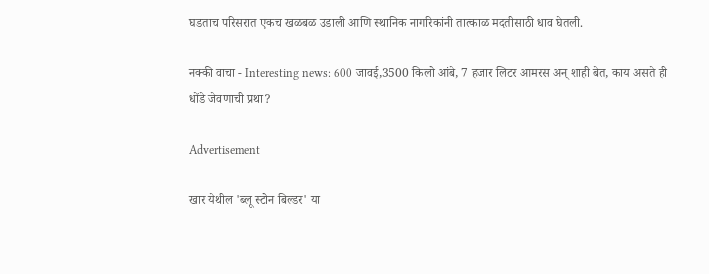घडताच परिसरात एकच खळबळ उडाली आणि स्थानिक नागरिकांनी तात्काळ मदतीसाठी धाव घेतली.

नक्की वाचा - Interesting news: 600 जावई,3500 किलो आंबे, 7 हजार लिटर आमरस अन् शाही बेत, काय असते ही धोंडे जेवणाची प्रथा?

Advertisement

खार येथील 'ब्लू स्टोन बिल्डर' या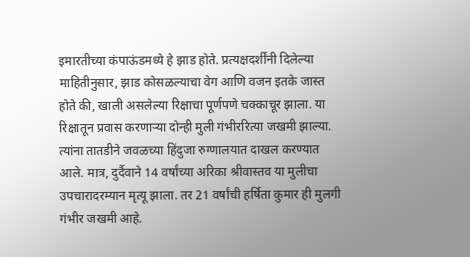इमारतीच्या कंपाऊंडमध्ये हे झाड होते. प्रत्यक्षदर्शींनी दिलेल्या माहितीनुसार, झाड कोसळल्याचा वेग आणि वजन इतके जास्त होते की, खाली असलेल्या रिक्षाचा पूर्णपणे चक्काचूर झाला. या रिक्षातून प्रवास करणाऱ्या दोन्ही मुली गंभीररित्या जखमी झाल्या. त्यांना तातडीने जवळच्या हिंदुजा रुग्णालयात दाखल करण्यात आले. मात्र, दुर्दैवाने 14 वर्षांच्या अरिका श्रीवास्तव या मुलीचा उपचारादरम्यान मृत्यू झाला. तर 21 वर्षांची हर्षिता कुमार ही मुलगी गंभीर जखमी आहे.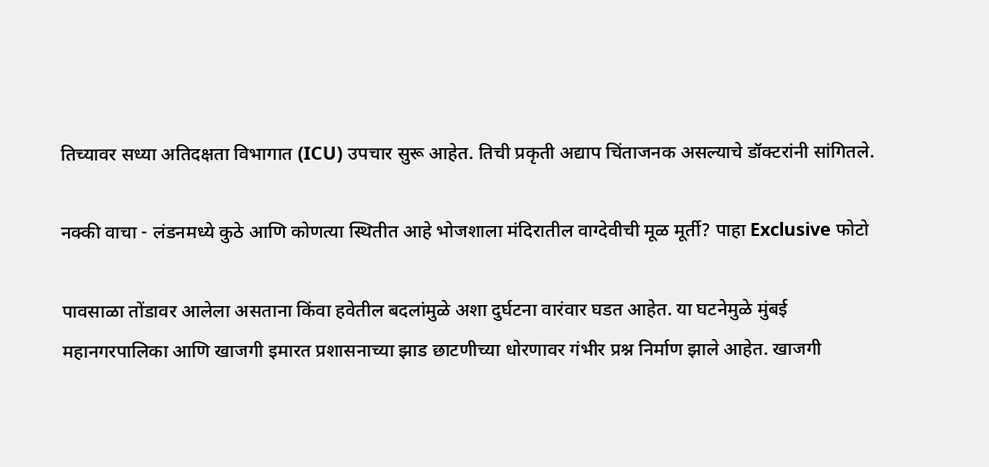तिच्यावर सध्या अतिदक्षता विभागात (ICU) उपचार सुरू आहेत. तिची प्रकृती अद्याप चिंताजनक असल्याचे डॉक्टरांनी सांगितले.

नक्की वाचा - लंडनमध्ये कुठे आणि कोणत्या स्थितीत आहे भोजशाला मंदिरातील वाग्देवीची मूळ मूर्ती? पाहा Exclusive फोटो

पावसाळा तोंडावर आलेला असताना किंवा हवेतील बदलांमुळे अशा दुर्घटना वारंवार घडत आहेत. या घटनेमुळे मुंबई महानगरपालिका आणि खाजगी इमारत प्रशासनाच्या झाड छाटणीच्या धोरणावर गंभीर प्रश्न निर्माण झाले आहेत. खाजगी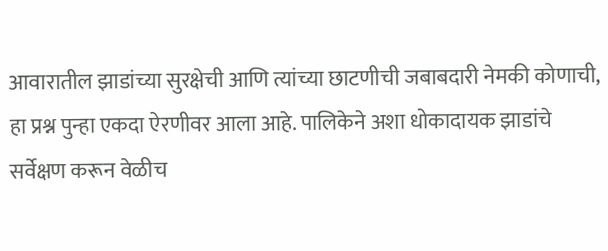आवारातील झाडांच्या सुरक्षेची आणि त्यांच्या छाटणीची जबाबदारी नेमकी कोणाची, हा प्रश्न पुन्हा एकदा ऐरणीवर आला आहे. पालिकेने अशा धोकादायक झाडांचे सर्वेक्षण करून वेळीच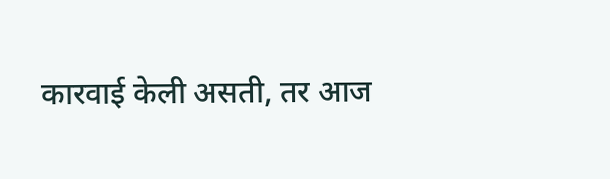कारवाई केली असती, तर आज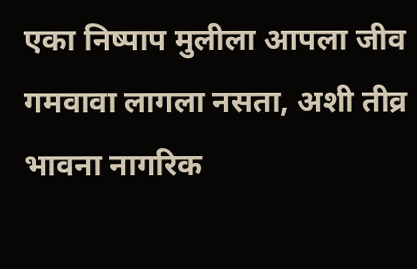एका निष्पाप मुलीला आपला जीव गमवावा लागला नसता, अशी तीव्र भावना नागरिक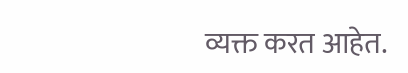व्यक्त करत आहेत.